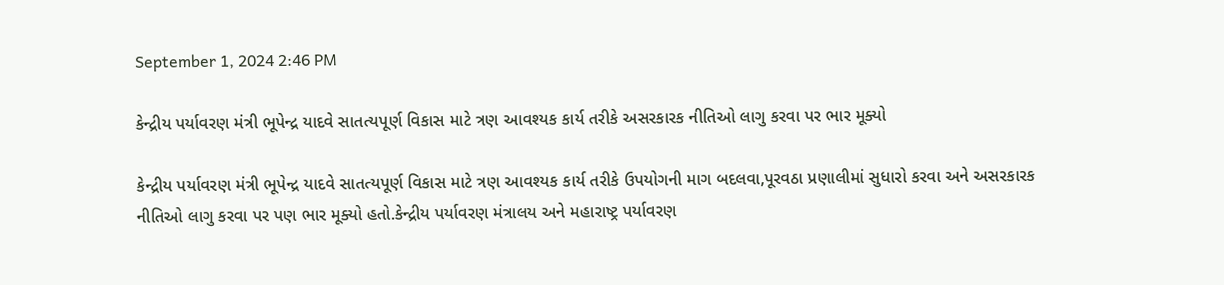September 1, 2024 2:46 PM

કેન્દ્રીય પર્યાવરણ મંત્રી ભૂપેન્દ્ર યાદવે સાતત્યપૂર્ણ વિકાસ માટે ત્રણ આવશ્યક કાર્ય તરીકે અસરકારક નીતિઓ લાગુ કરવા પર ભાર મૂક્યો

કેન્દ્રીય પર્યાવરણ મંત્રી ભૂપેન્દ્ર યાદવે સાતત્યપૂર્ણ વિકાસ માટે ત્રણ આવશ્યક કાર્ય તરીકે ઉપયોગની માગ બદલવા,પૂરવઠા પ્રણાલીમાં સુધારો કરવા અને અસરકારક નીતિઓ લાગુ કરવા પર પણ ભાર મૂક્યો હતો.કેન્દ્રીય પર્યાવરણ મંત્રાલય અને મહારાષ્ટ્ર પર્યાવરણ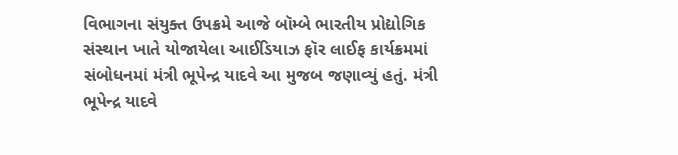વિભાગના સંયુક્ત ઉપક્રમે આજે બૉમ્બે ભારતીય પ્રોદ્યોગિક સંસ્થાન ખાતે યોજાયેલા આઈડિયાઝ ફૉર લાઈફ કાર્યક્રમમાં સંબોધનમાં મંત્રી ભૂપેન્દ્ર યાદવે આ મુજબ જણાવ્યું હતું. મંત્રી ભૂપેન્દ્ર યાદવે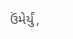ઉંમેર્યું,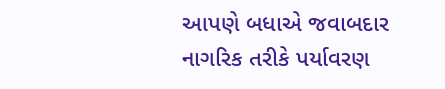આપણે બધાએ જવાબદાર નાગરિક તરીકે પર્યાવરણ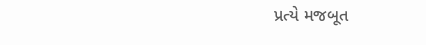પ્રત્યે મજબૂત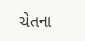ચેતના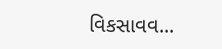વિકસાવવ...